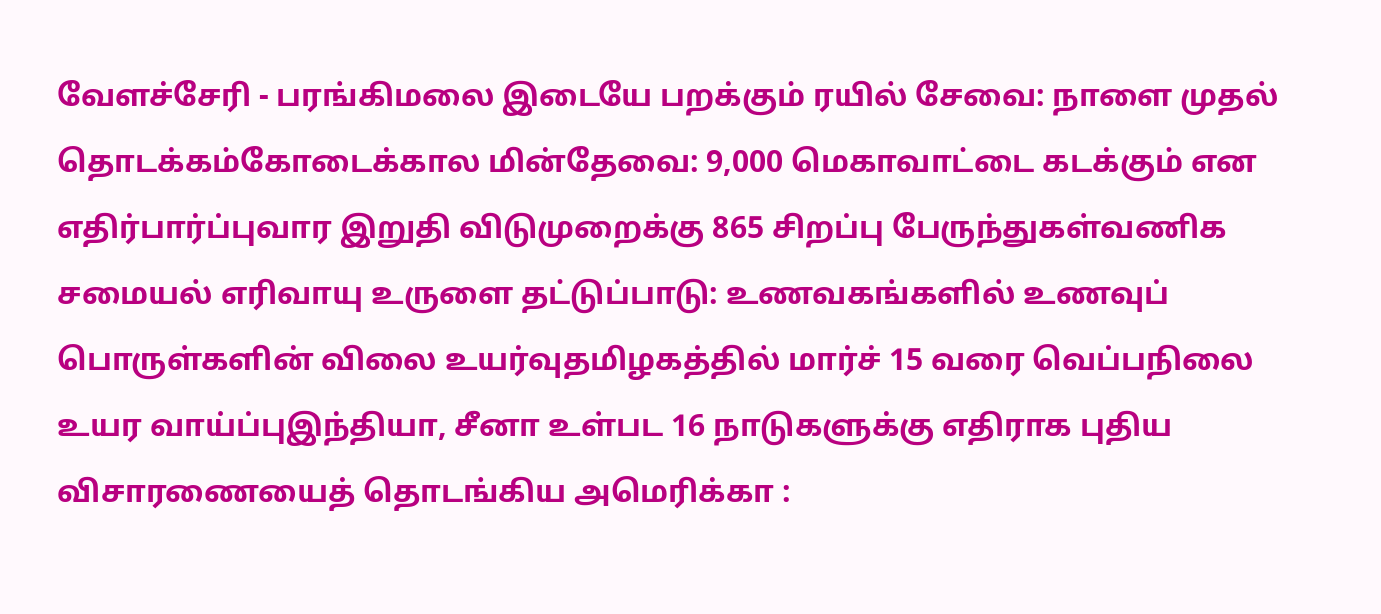வேளச்சேரி - பரங்கிமலை இடையே பறக்கும் ரயில் சேவை: நாளை முதல் தொடக்கம்கோடைக்கால மின்தேவை: 9,000 மெகாவாட்டை கடக்கும் என எதிர்பார்ப்புவார இறுதி விடுமுறைக்கு 865 சிறப்பு பேருந்துகள்வணிக சமையல் எரிவாயு உருளை தட்டுப்பாடு: உணவகங்களில் உணவுப் பொருள்களின் விலை உயர்வுதமிழகத்தில் மார்ச் 15 வரை வெப்பநிலை உயர வாய்ப்புஇந்தியா, சீனா உள்பட 16 நாடுகளுக்கு எதிராக புதிய விசாரணையைத் தொடங்கிய அமெரிக்கா :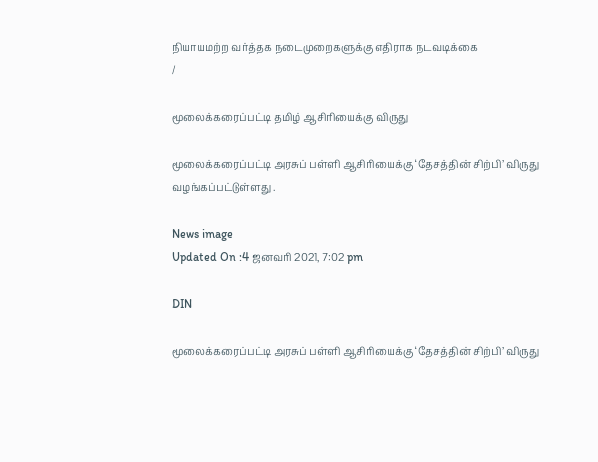நியாயமற்ற வர்த்தக நடைமுறைகளுக்கு எதிராக நடவடிக்கை
/

மூலைக்கரைப்பட்டி தமிழ் ஆசிரியைக்கு விருது

மூலைக்கரைப்பட்டி அரசுப் பள்ளி ஆசிரியைக்கு ‘தேசத்தின் சிற்பி’ விருது வழங்கப்பட்டுள்ளது .

News image
Updated On :4 ஜனவரி 2021, 7:02 pm

DIN

மூலைக்கரைப்பட்டி அரசுப் பள்ளி ஆசிரியைக்கு ‘தேசத்தின் சிற்பி’ விருது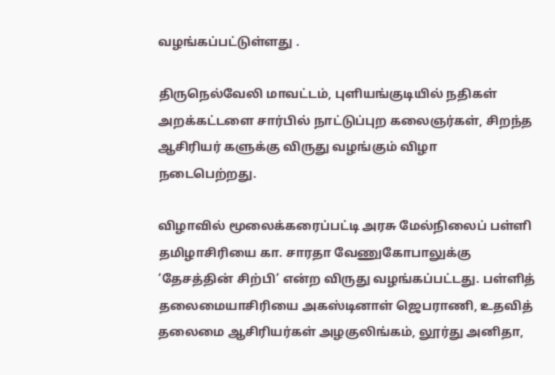வழங்கப்பட்டுள்ளது .

திருநெல்வேலி மாவட்டம், புளியங்குடியில் நதிகள் அறக்கட்டளை சார்பில் நாட்டுப்புற கலைஞர்கள், சிறந்த ஆசிரியர் களுக்கு விருது வழங்கும் விழா நடைபெற்றது.

விழாவில் மூலைக்கரைப்பட்டி அரசு மேல்நிலைப் பள்ளி தமிழாசிரியை கா. சாரதா வேணுகோபாலுக்கு ‘தேசத்தின் சிற்பி’ என்ற விருது வழங்கப்பட்டது. பள்ளித் தலைமையாசிரியை அகஸ்டினாள் ஜெபராணி, உதவித் தலைமை ஆசிரியர்கள் அழகுலிங்கம், லூர்து அனிதா,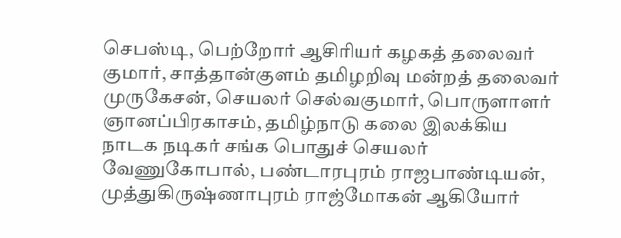செபஸ்டி, பெற்றோர் ஆசிரியர் கழகத் தலைவர் குமார், சாத்தான்குளம் தமிழறிவு மன்றத் தலைவர் முருகேசன், செயலர் செல்வகுமார், பொருளாளர் ஞானப்பிரகாசம், தமிழ்நாடு கலை இலக்கிய நாடக நடிகர் சங்க பொதுச் செயலர் வேணுகோபால், பண்டாரபுரம் ராஜபாண்டியன், முத்துகிருஷ்ணாபுரம் ராஜ்மோகன் ஆகியோர்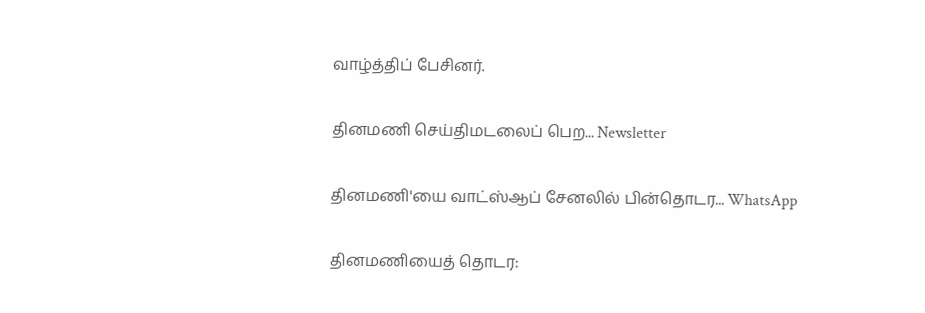வாழ்த்திப் பேசினர்.

தினமணி செய்திமடலைப் பெற... Newsletter

தினமணி'யை வாட்ஸ்ஆப் சேனலில் பின்தொடர... WhatsApp

தினமணியைத் தொடர: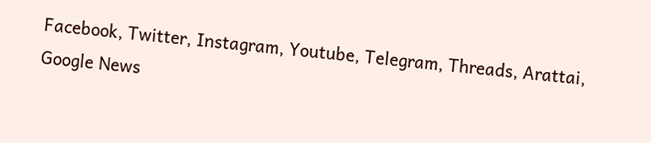Facebook, Twitter, Instagram, Youtube, Telegram, Threads, Arattai, Google News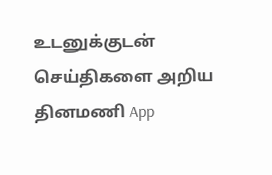உடனுக்குடன் செய்திகளை அறிய தினமணி App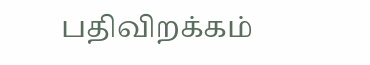பதிவிறக்கம்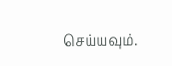செய்யவும்.